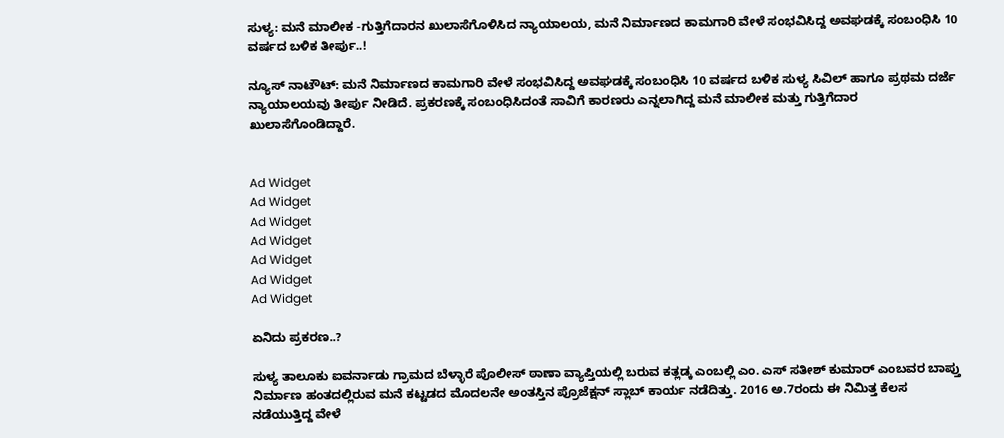ಸುಳ್ಯ: ಮನೆ ಮಾಲೀಕ -ಗುತ್ತಿಗೆದಾರನ ಖುಲಾಸೆಗೊಳಿಸಿದ ನ್ಯಾಯಾಲಯ, ಮನೆ ನಿರ್ಮಾಣದ ಕಾಮಗಾರಿ ವೇಳೆ ಸಂಭವಿಸಿದ್ದ ಅವಘಡಕ್ಕೆ ಸಂಬಂಧಿಸಿ 10 ವರ್ಷದ ಬಳಿಕ ತೀರ್ಪು..!

ನ್ಯೂಸ್ ನಾಟೌಟ್: ಮನೆ ನಿರ್ಮಾಣದ ಕಾಮಗಾರಿ ವೇಳೆ ಸಂಭವಿಸಿದ್ದ ಅವಘಡಕ್ಕೆ ಸಂಬಂಧಿಸಿ 10 ವರ್ಷದ ಬಳಿಕ ಸುಳ್ಯ ಸಿವಿಲ್ ಹಾಗೂ ಪ್ರಥಮ ದರ್ಜೆ ನ್ಯಾಯಾಲಯವು ತೀರ್ಪು ನೀಡಿದೆ. ಪ್ರಕರಣಕ್ಕೆ ಸಂಬಂಧಿಸಿದಂತೆ ಸಾವಿಗೆ ಕಾರಣರು ಎನ್ನಲಾಗಿದ್ದ ಮನೆ ಮಾಲೀಕ ಮತ್ತು ಗುತ್ತಿಗೆದಾರ ಖುಲಾಸೆಗೊಂಡಿದ್ದಾರೆ.


Ad Widget
Ad Widget
Ad Widget
Ad Widget
Ad Widget
Ad Widget
Ad Widget

ಏನಿದು ಪ್ರಕರಣ..?

ಸುಳ್ಯ ತಾಲೂಕು ಐವರ್ನಾಡು ಗ್ರಾಮದ ಬೆಳ್ಳಾರೆ ಪೊಲೀಸ್ ಠಾಣಾ ವ್ಯಾಪ್ತಿಯಲ್ಲಿ ಬರುವ ಕತ್ಲಡ್ಕ ಎಂಬಲ್ಲಿ ಎಂ. ಎಸ್ ಸತೀಶ್ ಕುಮಾರ್ ಎಂಬವರ ಬಾಪ್ತು ನಿರ್ಮಾಣ ಹಂತದಲ್ಲಿರುವ ಮನೆ ಕಟ್ಟಡದ ಮೊದಲನೇ ಅಂತಸ್ತಿನ ಪ್ರೊಜೆಕ್ಷನ್ ಸ್ಲಾಬ್ ಕಾರ್ಯ ನಡೆದಿತ್ತು. 2016 ಅ.7ರಂದು ಈ ನಿಮಿತ್ತ ಕೆಲಸ ನಡೆಯುತ್ತಿದ್ದ ವೇಳೆ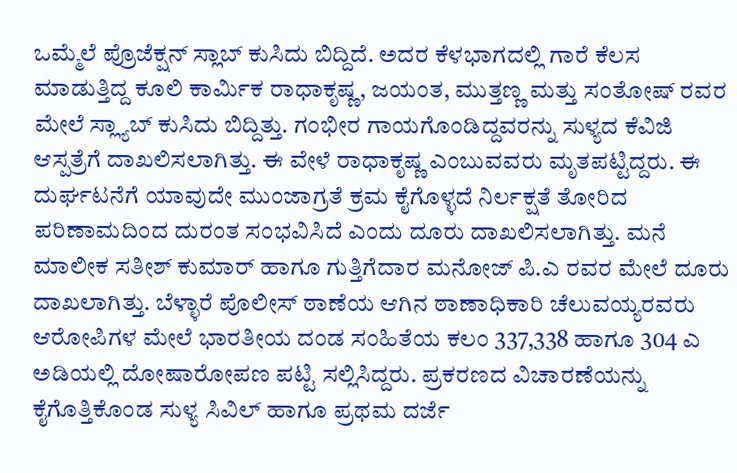ಒಮ್ಮೆಲೆ ಪ್ರೊಜೆಕ್ಷನ್ ಸ್ಲಾಬ್ ಕುಸಿದು ಬಿದ್ದಿದೆ. ಅದರ ಕೆಳಭಾಗದಲ್ಲಿ ಗಾರೆ ಕೆಲಸ ಮಾಡುತ್ತಿದ್ದ ಕೂಲಿ ಕಾರ್ಮಿಕ ರಾಧಾಕೃಷ್ಣ, ಜಯಂತ, ಮುತ್ತಣ್ಣ ಮತ್ತು ಸಂತೋಷ್ ರವರ ಮೇಲೆ ಸ್ಲ್ಯಾಬ್ ಕುಸಿದು ಬಿದ್ದಿತ್ತು. ಗಂಭೀರ ಗಾಯಗೊಂಡಿದ್ದವರನ್ನು ಸುಳ್ಯದ ಕೆವಿಜಿ ಆಸ್ಪತ್ರೆಗೆ ದಾಖಲಿಸಲಾಗಿತ್ತು. ಈ ವೇಳೆ ರಾಧಾಕೃಷ್ಣ ಎಂಬುವವರು ಮೃತಪಟ್ಟಿದ್ದರು. ಈ ದುರ್ಘಟನೆಗೆ ಯಾವುದೇ ಮುಂಜಾಗ್ರತೆ ಕ್ರಮ ಕೈಗೊಳ್ಳದೆ ನಿರ್ಲಕ್ಷತೆ ತೋರಿದ ಪರಿಣಾಮದಿಂದ ದುರಂತ ಸಂಭವಿಸಿದೆ ಎಂದು ದೂರು ದಾಖಲಿಸಲಾಗಿತ್ತು. ಮನೆ ಮಾಲೀಕ ಸತೀಶ್ ಕುಮಾರ್ ಹಾಗೂ ಗುತ್ತಿಗೆದಾರ ಮನೋಜ್ ಪಿ.ಎ ರವರ ಮೇಲೆ ದೂರು ದಾಖಲಾಗಿತ್ತು. ಬೆಳ್ಳಾರೆ ಪೊಲೀಸ್ ಠಾಣೆಯ ಆಗಿನ ಠಾಣಾಧಿಕಾರಿ ಚೆಲುವಯ್ಯರವರು ಆರೋಪಿಗಳ ಮೇಲೆ ಭಾರತೀಯ ದಂಡ ಸಂಹಿತೆಯ ಕಲಂ 337,338 ಹಾಗೂ 304 ಎ ಅಡಿಯಲ್ಲಿ ದೋಷಾರೋಪಣ ಪಟ್ಟಿ ಸಲ್ಲಿಸಿದ್ದರು. ಪ್ರಕರಣದ ವಿಚಾರಣೆಯನ್ನು ಕೈಗೊತ್ತಿಕೊಂಡ ಸುಳ್ಯ ಸಿವಿಲ್ ಹಾಗೂ ಪ್ರಥಮ ದರ್ಜೆ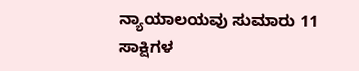ನ್ಯಾಯಾಲಯವು ಸುಮಾರು 11 ಸಾಕ್ಷಿಗಳ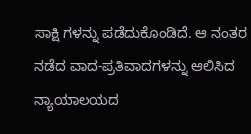ಸಾಕ್ಷಿ ಗಳನ್ನು ಪಡೆದುಕೊಂಡಿದೆ. ಆ ನಂತರ ನಡೆದ ವಾದ-ಪ್ರತಿವಾದಗಳನ್ನು ಆಲಿಸಿದ ನ್ಯಾಯಾಲಯದ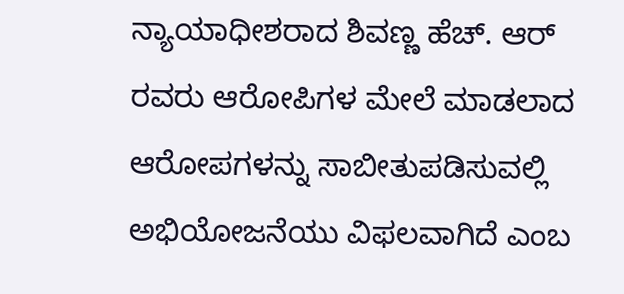ನ್ಯಾಯಾಧೀಶರಾದ ಶಿವಣ್ಣ ಹೆಚ್. ಆರ್ ರವರು ಆರೋಪಿಗಳ ಮೇಲೆ ಮಾಡಲಾದ ಆರೋಪಗಳನ್ನು ಸಾಬೀತುಪಡಿಸುವಲ್ಲಿ ಅಭಿಯೋಜನೆಯು ವಿಫಲವಾಗಿದೆ ಎಂಬ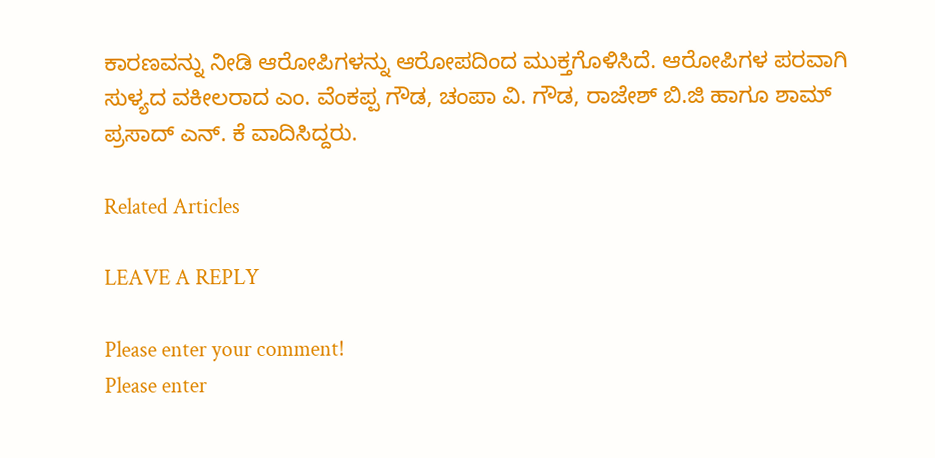ಕಾರಣವನ್ನು ನೀಡಿ ಆರೋಪಿಗಳನ್ನು ಆರೋಪದಿಂದ ಮುಕ್ತಗೊಳಿಸಿದೆ. ಆರೋಪಿಗಳ ಪರವಾಗಿ ಸುಳ್ಯದ ವಕೀಲರಾದ ಎಂ. ವೆಂಕಪ್ಪ ಗೌಡ, ಚಂಪಾ ವಿ. ಗೌಡ, ರಾಜೇಶ್ ಬಿ.ಜಿ ಹಾಗೂ ಶಾಮ್ ಪ್ರಸಾದ್ ಎನ್. ಕೆ ವಾದಿಸಿದ್ದರು.

Related Articles

LEAVE A REPLY

Please enter your comment!
Please enter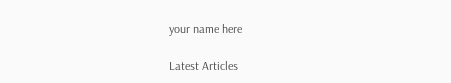your name here

Latest Articles